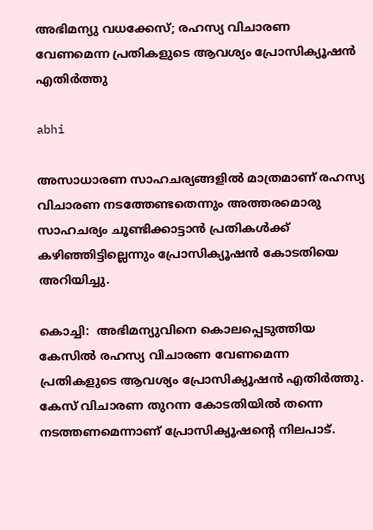അഭിമന്യു വധക്കേസ്; രഹസ്യ വിചാരണ വേണമെന്ന പ്രതികളുടെ ആവശ്യം പ്രോസിക്യൂഷന്‍ എതിര്‍ത്തു

abhi

അസാധാരണ സാഹചര്യങ്ങളില്‍ മാത്രമാണ് രഹസ്യ വിചാരണ നടത്തേണ്ടതെന്നും അത്തരമൊരു സാഹചര്യം ചൂണ്ടിക്കാട്ടാന്‍ പ്രതികള്‍ക്ക് കഴിഞ്ഞിട്ടില്ലെന്നും പ്രോസിക്യൂഷന്‍ കോടതിയെ അറിയിച്ചു.

കൊച്ചി:  അഭിമന്യുവിനെ കൊലപ്പെടുത്തിയ കേസില്‍ രഹസ്യ വിചാരണ വേണമെന്ന പ്രതികളുടെ ആവശ്യം പ്രോസിക്യൂഷന്‍ എതിര്‍ത്തു. കേസ് വിചാരണ തുറന്ന കോടതിയില്‍ തന്നെ നടത്തണമെന്നാണ് പ്രോസിക്യൂഷന്റെ നിലപാട്.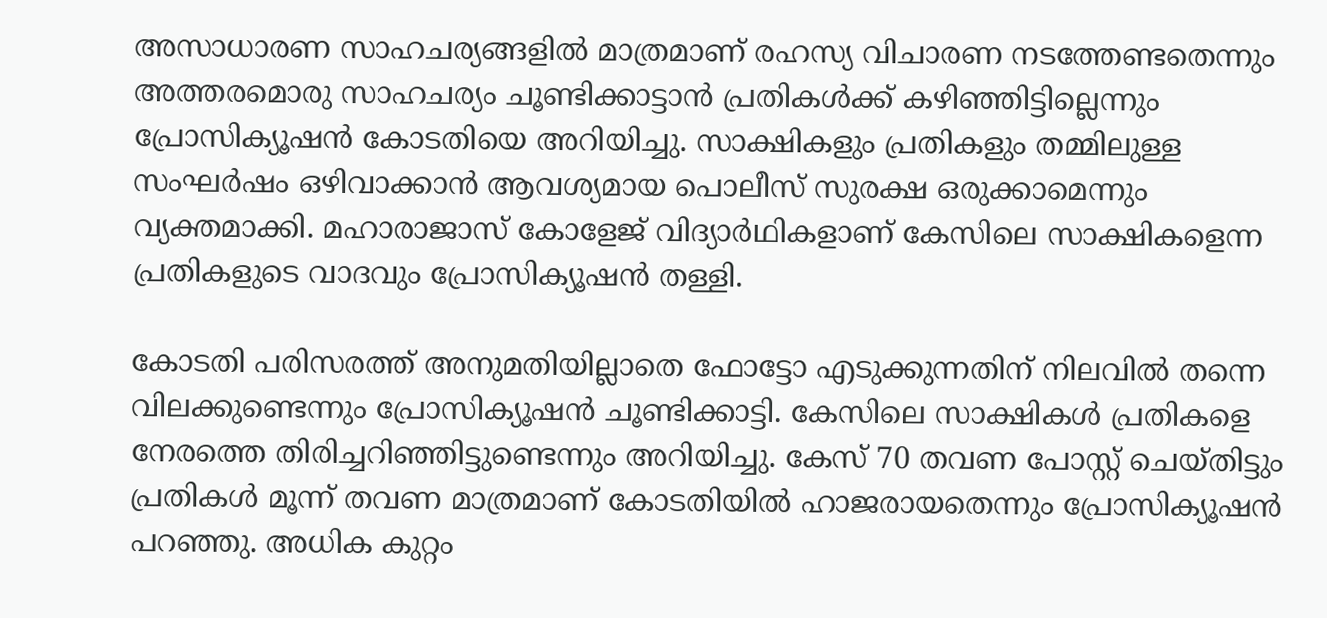അസാധാരണ സാഹചര്യങ്ങളില്‍ മാത്രമാണ് രഹസ്യ വിചാരണ നടത്തേണ്ടതെന്നും അത്തരമൊരു സാഹചര്യം ചൂണ്ടിക്കാട്ടാന്‍ പ്രതികള്‍ക്ക് കഴിഞ്ഞിട്ടില്ലെന്നും പ്രോസിക്യൂഷന്‍ കോടതിയെ അറിയിച്ചു. സാക്ഷികളും പ്രതികളും തമ്മിലുള്ള സംഘര്‍ഷം ഒഴിവാക്കാന്‍ ആവശ്യമായ പൊലീസ് സുരക്ഷ ഒരുക്കാമെന്നും വ്യക്തമാക്കി. മഹാരാജാസ് കോളേജ് വിദ്യാര്‍ഥികളാണ് കേസിലെ സാക്ഷികളെന്ന പ്രതികളുടെ വാദവും പ്രോസിക്യൂഷന്‍ തള്ളി.

കോടതി പരിസരത്ത് അനുമതിയില്ലാതെ ഫോട്ടോ എടുക്കുന്നതിന് നിലവില്‍ തന്നെ വിലക്കുണ്ടെന്നും പ്രോസിക്യൂഷന്‍ ചൂണ്ടിക്കാട്ടി. കേസിലെ സാക്ഷികള്‍ പ്രതികളെ നേരത്തെ തിരിച്ചറിഞ്ഞിട്ടുണ്ടെന്നും അറിയിച്ചു. കേസ് 70 തവണ പോസ്റ്റ് ചെയ്തിട്ടും പ്രതികള്‍ മൂന്ന് തവണ മാത്രമാണ് കോടതിയില്‍ ഹാജരായതെന്നും പ്രോസിക്യൂഷന്‍ പറഞ്ഞു. അധിക കുറ്റം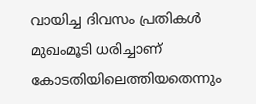വായിച്ച ദിവസം പ്രതികള്‍ മുഖംമൂടി ധരിച്ചാണ് കോടതിയിലെത്തിയതെന്നും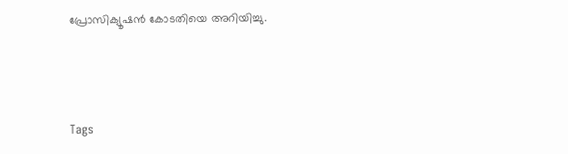പ്രോസിക്യൂഷന്‍ കോടതിയെ അറിയിച്ചു.



Tags